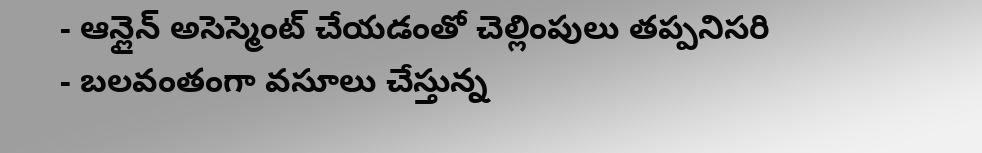- ఆన్లైన్ అసెస్మెంట్ చేయడంతో చెల్లింపులు తప్పనిసరి
- బలవంతంగా వసూలు చేస్తున్న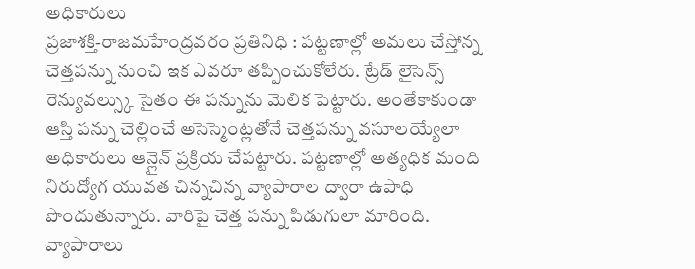అధికారులు
ప్రజాశక్తి-రాజమహేంద్రవరం ప్రతినిధి : పట్టణాల్లో అమలు చేస్తోన్న చెత్తపన్ను నుంచి ఇక ఎవరూ తప్పించుకోలేరు. ట్రేడ్ లైసెన్స్ రెన్యువల్స్కు సైతం ఈ పన్నును మెలిక పెట్టారు. అంతేకాకుండా ఆస్తి పన్ను చెల్లించే అసెస్మెంట్లతోనే చెత్తపన్ను వసూలయ్యేలా అధికారులు ఆన్లైన్ ప్రక్రియ చేపట్టారు. పట్టణాల్లో అత్యధిక మంది నిరుద్యోగ యువత చిన్నచిన్న వ్యాపారాల ద్వారా ఉపాధి పొందుతున్నారు. వారిపై చెత్త పన్ను పిడుగులా మారింది. వ్యాపారాలు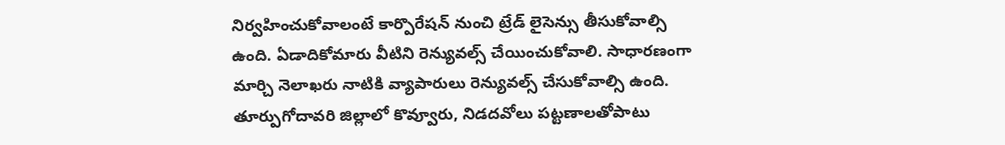నిర్వహించుకోవాలంటే కార్పొరేషన్ నుంచి ట్రేడ్ లైసెన్సు తీసుకోవాల్సి ఉంది. ఏడాదికోమారు వీటిని రెన్యువల్స్ చేయించుకోవాలి. సాధారణంగా మార్చి నెలాఖరు నాటికి వ్యాపారులు రెన్యువల్స్ చేసుకోవాల్సి ఉంది. తూర్పుగోదావరి జిల్లాలో కొవ్వూరు, నిడదవోలు పట్టణాలతోపాటు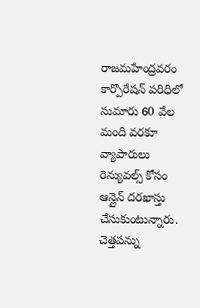రాజమహేంద్రవరం కార్పొరేషన్ పరిధిలో సుమారు 60 వేల మంది వరకూ వ్యాపారులు రెన్యువల్స్ కోసం ఆన్లైన్ దరఖాస్తు చేసుకుంటున్నారు. చెత్తపన్ను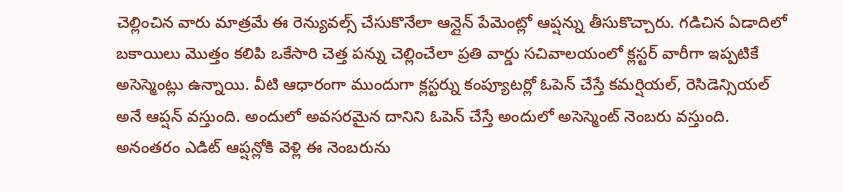చెల్లించిన వారు మాత్రమే ఈ రెన్యువల్స్ చేసుకొనేలా ఆన్లైన్ పేమెంట్లో ఆప్షన్ను తీసుకొచ్చారు. గడిచిన ఏడాదిలో బకాయిలు మొత్తం కలిపి ఒకేసారి చెత్త పన్ను చెల్లించేలా ప్రతి వార్డు సచివాలయంలో క్లస్టర్ వారీగా ఇప్పటికే అసెస్మెంట్లు ఉన్నాయి. వీటి ఆధారంగా ముందుగా క్లస్టర్ను కంప్యూటర్లో ఓపెన్ చేస్తే కమర్షియల్, రెసిడెన్సియల్ అనే ఆప్షన్ వస్తుంది. అందులో అవసరమైన దానిని ఓపెన్ చేస్తే అందులో అసెస్మెంట్ నెంబరు వస్తుంది. అనంతరం ఎడిట్ ఆప్షన్లోకి వెళ్లి ఈ నెంబరును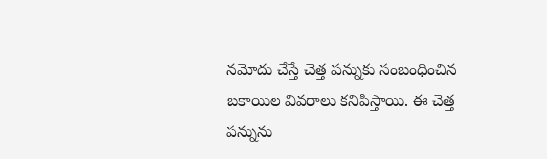నమోదు చేస్తే చెత్త పన్నుకు సంబంధించిన బకాయిల వివరాలు కనిపిస్తాయి. ఈ చెత్త పన్నును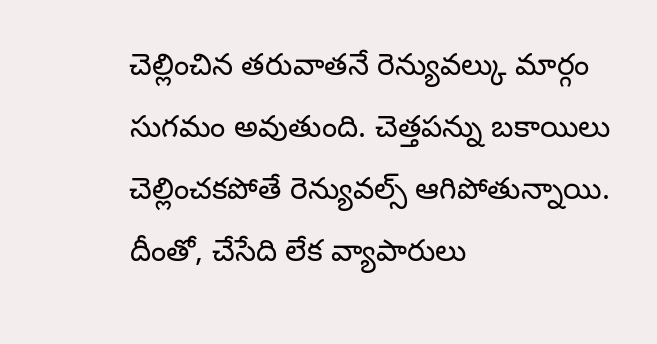చెల్లించిన తరువాతనే రెన్యువల్కు మార్గం సుగమం అవుతుంది. చెత్తపన్ను బకాయిలు చెల్లించకపోతే రెన్యువల్స్ ఆగిపోతున్నాయి. దీంతో, చేసేది లేక వ్యాపారులు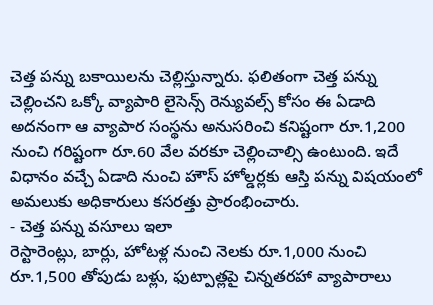చెత్త పన్ను బకాయిలను చెల్లిస్తున్నారు. ఫలితంగా చెత్త పన్ను చెల్లించని ఒక్కో వ్యాపారి లైసెన్స్ రెన్యువల్స్ కోసం ఈ ఏడాది అదనంగా ఆ వ్యాపార సంస్థను అనుసరించి కనిష్టంగా రూ.1,200 నుంచి గరిష్టంగా రూ.60 వేల వరకూ చెల్లించాల్సి ఉంటుంది. ఇదే విధానం వచ్చే ఏడాది నుంచి హౌస్ హోల్డర్లకు ఆస్తి పన్ను విషయంలో అమలుకు అధికారులు కసరత్తు ప్రారంభించారు.
- చెత్త పన్ను వసూలు ఇలా
రెస్టారెంట్లు, బార్లు, హోటళ్ల నుంచి నెలకు రూ.1,000 నుంచి రూ.1,500 తోపుడు బళ్లు, ఫుట్పాత్లపై చిన్నతరహా వ్యాపారాలు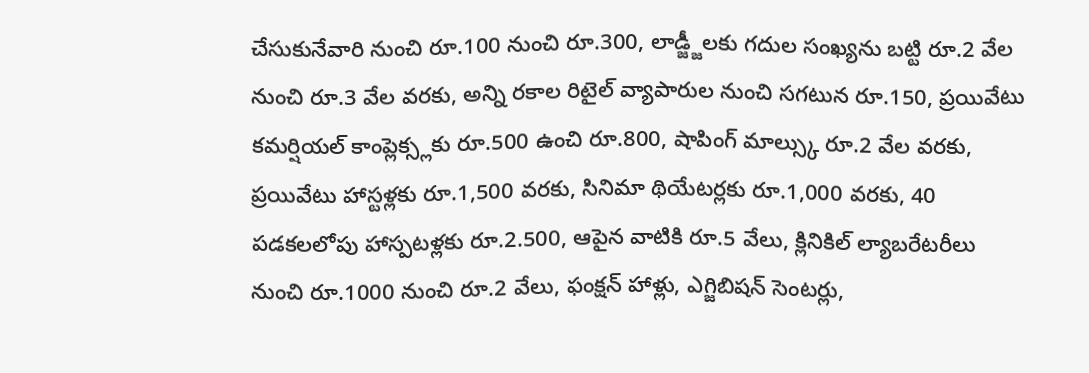చేసుకునేవారి నుంచి రూ.100 నుంచి రూ.300, లాడ్జ్జీలకు గదుల సంఖ్యను బట్టి రూ.2 వేల నుంచి రూ.3 వేల వరకు, అన్ని రకాల రిటైల్ వ్యాపారుల నుంచి సగటున రూ.150, ప్రయివేటు కమర్షియల్ కాంప్లెక్స్లకు రూ.500 ఉంచి రూ.800, షాపింగ్ మాల్స్కు రూ.2 వేల వరకు, ప్రయివేటు హాస్టళ్లకు రూ.1,500 వరకు, సినిమా థియేటర్లకు రూ.1,000 వరకు, 40 పడకలలోపు హాస్పటళ్లకు రూ.2.500, ఆపైన వాటికి రూ.5 వేలు, క్లినికిల్ ల్యాబరేటరీలు నుంచి రూ.1000 నుంచి రూ.2 వేలు, ఫంక్షన్ హాళ్లు, ఎగ్జిబిషన్ సెంటర్లు,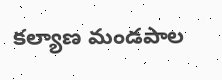కల్యాణ మండపాల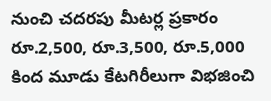నుంచి చదరపు మీటర్ల ప్రకారం రూ.2,500, రూ.3,500, రూ.5,000 కింద మూడు కేటగిరీలుగా విభజించి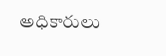అధికారులు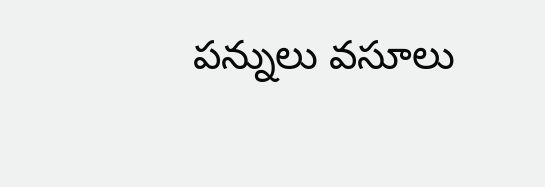పన్నులు వసూలు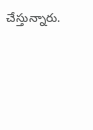చేస్తున్నారు.